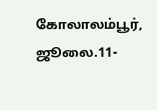கோலாலம்பூர், ஜூலை.11-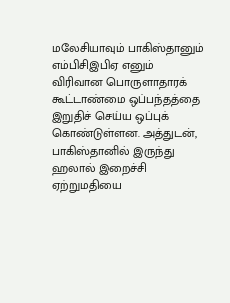மலேசியாவும் பாகிஸ்தானும் எம்பிசிஇபிஏ எனும் விரிவான பொருளாதாரக் கூட்டாண்மை ஒப்பந்தத்தை இறுதிச் செய்ய ஒப்புக் கொண்டுள்ளன. அத்துடன், பாகிஸ்தானில் இருந்து ஹலால் இறைச்சி ஏற்றுமதியை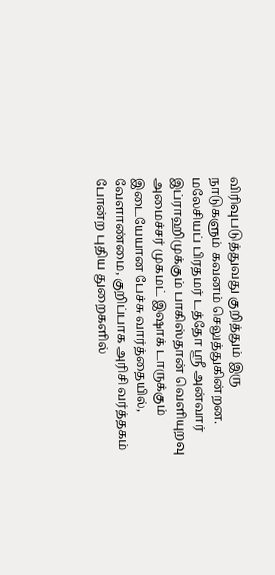விரிவுபடுத்துவது குறித்தும் இரு நாடுகளும் கவனம் செலுத்துகின்றன.
மலேசியப் பிரதமர் டத்தோ ஸ்ரீ அன்வார் இப்ராஹிமுக்கும் பாகிஸ்தான் வெளியுறவு அமைச்சர் முகமட் இஷாக் டாருக்கும் இடையேயான பேச்சு வார்த்தையில், வேளாண்மை, குறிப்பாக அரிசி வர்த்தகம் போன்ற புதிய துறைகளில்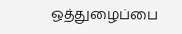ஒத்துழைப்பை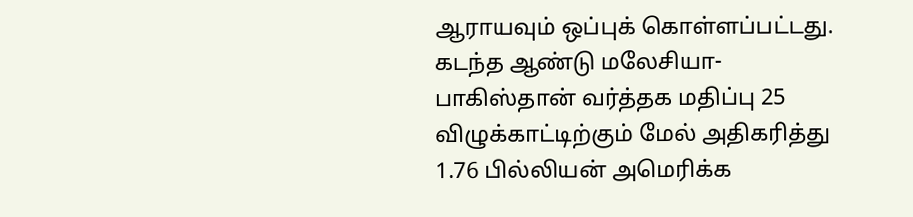ஆராயவும் ஒப்புக் கொள்ளப்பட்டது. கடந்த ஆண்டு மலேசியா-பாகிஸ்தான் வர்த்தக மதிப்பு 25 விழுக்காட்டிற்கும் மேல் அதிகரித்து 1.76 பில்லியன் அமெரிக்க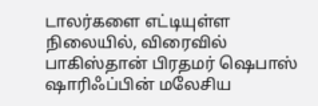டாலர்களை எட்டியுள்ள நிலையில், விரைவில் பாகிஸ்தான் பிரதமர் ஷெபாஸ் ஷாரிஃப்பின் மலேசிய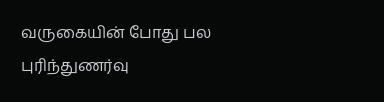வருகையின் போது பல புரிந்துணர்வு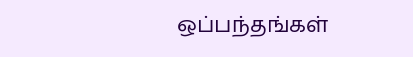ஒப்பந்தங்கள்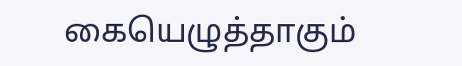கையெழுத்தாகும்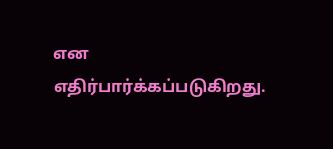என எதிர்பார்க்கப்படுகிறது.